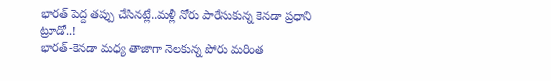భారత్ పెద్ద తప్పు చేసినట్లే..మళ్లీ నోరు పారేసుకున్న కెనడా ప్రధాని ట్రూడో..!
భారత్-కెనడా మధ్య తాజాగా నెలకున్న పోరు మరింత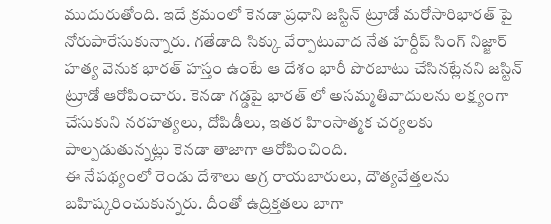ముదురుతోంది. ఇదే క్రమంలో కెనడా ప్రధాని జస్టిన్ ట్రూడో మరోసారిభారత్ పై నోరుపారేసుకున్నారు. గతేడాది సిక్కు వేర్పాటువాద నేత హర్దీప్ సింగ్ నిజ్జార్ హత్య వెనుక భారత్ హస్తం ఉంటే ఆ దేశం భారీ పొరబాటు చేసినట్లేనని జస్టిన్ ట్రూడో ఆరోపించారు. కెనడా గడ్డపై భారత్ లో అసమ్మతివాదులను లక్ష్యంగా చేసుకుని నరహత్యలు, దోపిడీలు, ఇతర హింసాత్మక చర్యలకు పాల్పడుతున్నట్లు కెనడా తాజాగా ఆరోపించింది.
ఈ నేపథ్యంలో రెండు దేశాలు అగ్ర రాయబారులు, దౌత్యవేత్తలను బహిష్కరించుకున్నరు. దీంతో ఉద్రిక్తతలు బాగా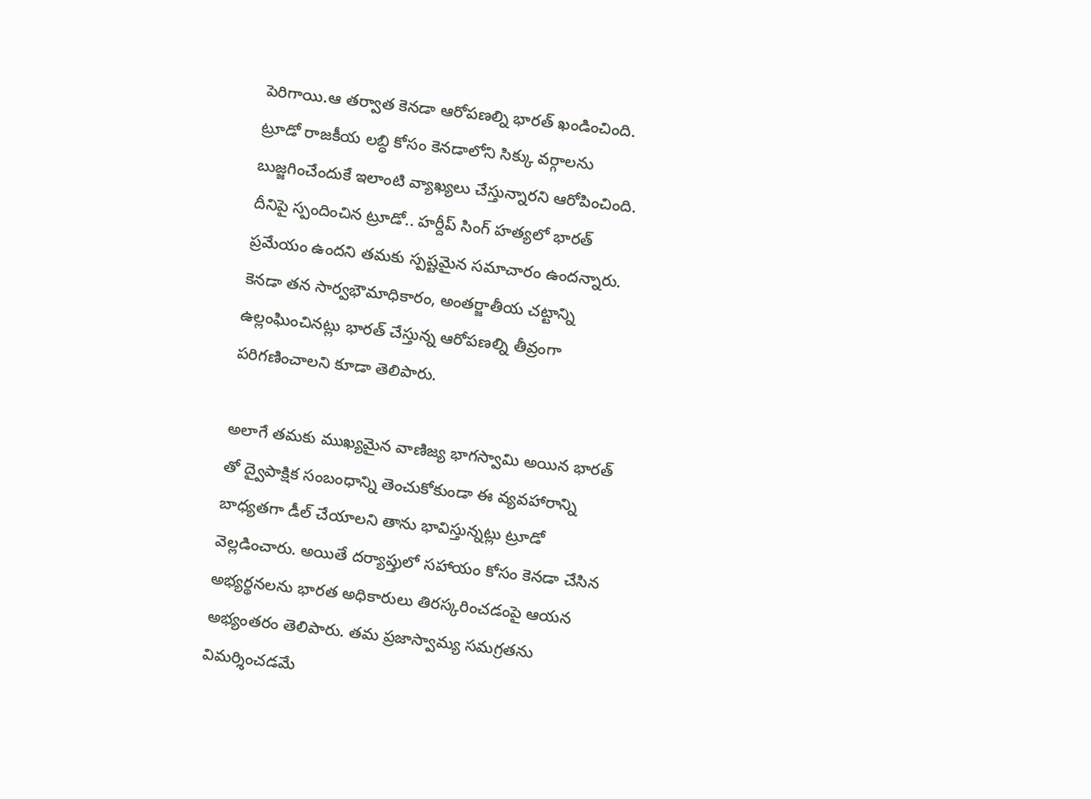పెరిగాయి.ఆ తర్వాత కెనడా ఆరోపణల్ని భారత్ ఖండించింది. ట్రూడో రాజకీయ లబ్ధి కోసం కెనడాలోని సిక్కు వర్గాలను బుజ్జగించేందుకే ఇలాంటి వ్యాఖ్యలు చేస్తున్నారని ఆరోపించింది. దీనిపై స్పందించిన ట్రూడో.. హర్దీప్ సింగ్ హత్యలో భారత్ ప్రమేయం ఉందని తమకు స్పష్టమైన సమాచారం ఉందన్నారు. కెనడా తన సార్వభౌమాధికారం, అంతర్జాతీయ చట్టాన్ని ఉల్లంఘించినట్లు భారత్ చేస్తున్న ఆరోపణల్ని తీవ్రంగా పరిగణించాలని కూడా తెలిపారు.

అలాగే తమకు ముఖ్యమైన వాణిజ్య భాగస్వామి అయిన భారత్ తో ద్వైపాక్షిక సంబంధాన్ని తెంచుకోకుండా ఈ వ్యవహారాన్ని బాధ్యతగా డీల్ చేయాలని తాను భావిస్తున్నట్లు ట్రూడో వెల్లడించారు. అయితే దర్యాప్తులో సహాయం కోసం కెనడా చేసిన అభ్యర్థనలను భారత అధికారులు తిరస్కరించడంపై ఆయన అభ్యంతరం తెలిపారు. తమ ప్రజాస్వామ్య సమగ్రతను విమర్శించడమే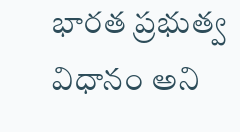భారత ప్రభుత్వ విధానం అని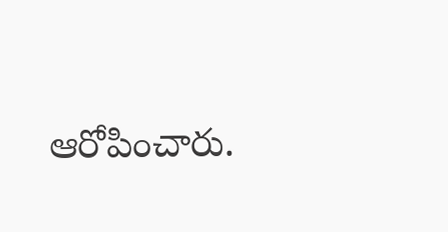ఆరోపించారు.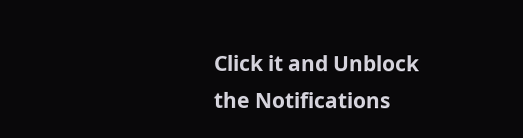Click it and Unblock the Notifications